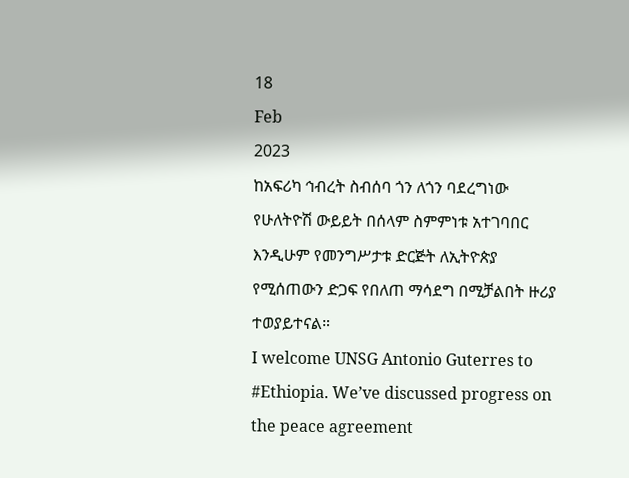18
Feb
2023
ከአፍሪካ ኅብረት ስብሰባ ጎን ለጎን ባደረግነው የሁለትዮሽ ውይይት በሰላም ስምምነቱ አተገባበር እንዲሁም የመንግሥታቱ ድርጅት ለኢትዮጵያ የሚሰጠውን ድጋፍ የበለጠ ማሳደግ በሚቻልበት ዙሪያ ተወያይተናል።
I welcome UNSG Antonio Guterres to #Ethiopia. We’ve discussed progress on the peace agreement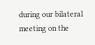during our bilateral meeting on the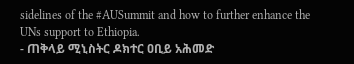sidelines of the #AUSummit and how to further enhance the UNs support to Ethiopia.
- ጠቅላይ ሚኒስትር ዶክተር ዐቢይ አሕመድ